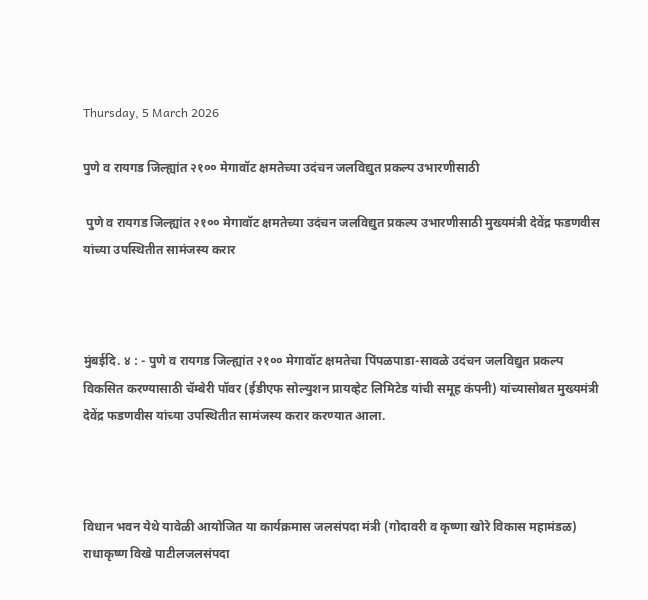Thursday, 5 March 2026

पुणे व रायगड जिल्ह्यांत २१०० मेगावॉट क्षमतेच्या उदंचन जलविद्युत प्रकल्प उभारणीसाठी

 पुणे व रायगड जिल्ह्यांत २१०० मेगावॉट क्षमतेच्या उदंचन जलविद्युत प्रकल्प उभारणीसाठी मुख्यमंत्री देवेंद्र फडणवीस यांच्या उपस्थितीत सामंजस्य करार



मुंबईदि. ४ : - पुणे व रायगड जिल्ह्यांत २१०० मेगावॉट क्षमतेचा पिंपळपाडा-सावळे उदंचन जलविद्युत प्रकल्प विकसित करण्यासाठी चॅम्बेरी पॉवर (ईडीएफ सोल्युशन प्रायव्हेट लिमिटेड यांची समूह कंपनी) यांच्यासोबत मुख्यमंत्री देवेंद्र फडणवीस यांच्या उपस्थितीत सामंजस्य करार करण्यात आला.



विधान भवन येथे यावेळी आयोजित या कार्यक्रमास जलसंपदा मंत्री (गोदावरी व कृष्णा खोरे विकास महामंडळ) राधाकृष्ण विखे पाटीलजलसंपदा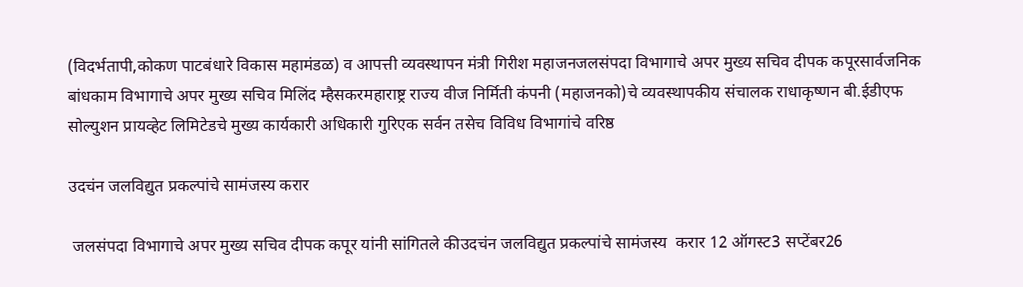(विदर्भतापी,कोकण पाटबंधारे विकास महामंडळ) व आपत्ती व्यवस्थापन मंत्री गिरीश महाजनजलसंपदा विभागाचे अपर मुख्य सचिव दीपक कपूरसार्वजनिक बांधकाम विभागाचे अपर मुख्य सचिव मिलिंद म्हैसकरमहाराष्ट्र राज्य वीज निर्मिती कंपनी (महाजनको)चे व्यवस्थापकीय संचालक राधाकृष्णन बी.ईडीएफ सोल्युशन प्रायव्हेट लिमिटेडचे मुख्य कार्यकारी अधिकारी गुरिएक सर्वन तसेच विविध विभागांचे वरिष्ठ

उदचंन जलविद्युत प्रकल्पांचे सामंजस्य करार

 जलसंपदा विभागाचे अपर मुख्य सचिव दीपक कपूर यांनी सांगितले कीउदचंन जलविद्युत प्रकल्पांचे सामंजस्य  करार 12 ऑगस्ट3 सप्टेंबर26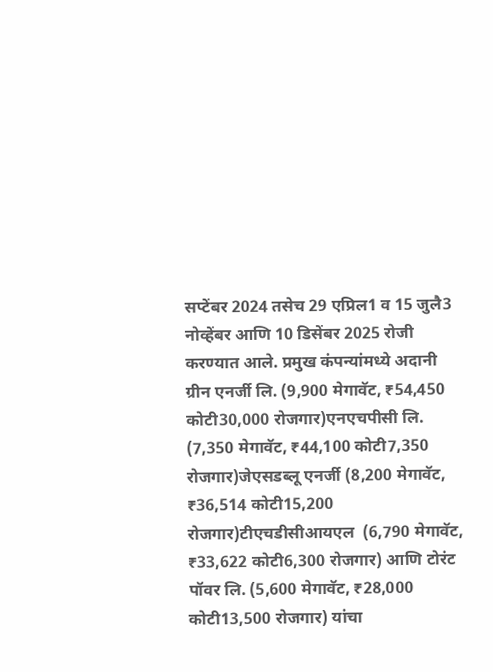सप्टेंबर 2024 तसेच 29 एप्रिल1 व 15 जुलै3 नोव्हेंबर आणि 10 डिसेंबर 2025 रोजी करण्यात आले. प्रमुख कंपन्यांमध्ये अदानी ग्रीन एनर्जी लि. (9,900 मेगावॅट, ₹54,450 कोटी30,000 रोजगार)एनएचपीसी लि. (7,350 मेगावॅट, ₹44,100 कोटी7,350 रोजगार)जेएसडब्लू एनर्जी (8,200 मेगावॅट, ₹36,514 कोटी15,200 रोजगार)टीएचडीसीआयएल  (6,790 मेगावॅट, ₹33,622 कोटी6,300 रोजगार) आणि टोरंट पॉवर लि. (5,600 मेगावॅट, ₹28,000 कोटी13,500 रोजगार) यांचा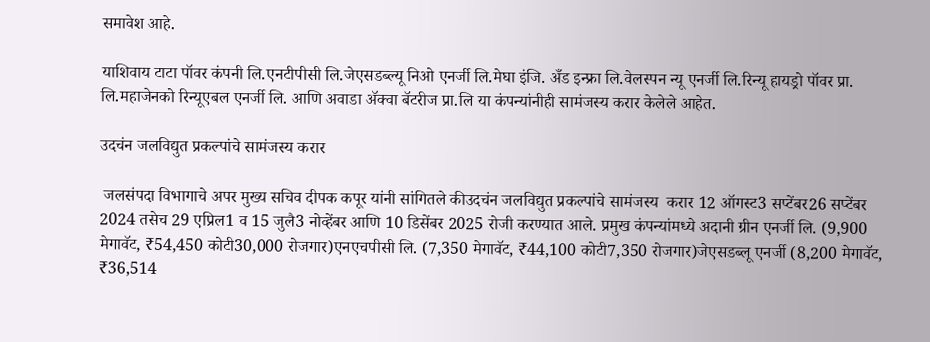समावेश आहे.

याशिवाय टाटा पॉवर कंपनी लि.एनटीपीसी लि.जेएसडब्ल्यू निओ एनर्जी लि.मेघा इंजि. अँड इन्फ्रा लि.वेलस्पन न्यू एनर्जी लि.रिन्यू हायड्रो पॉवर प्रा. लि.महाजेनको रिन्यूएबल एनर्जी लि. आणि अवाडा ॲक्वा बॅटरीज प्रा.लि या कंपन्यांनीही सामंजस्य करार केलेले आहेत.

उदचंन जलविद्युत प्रकल्पांचे सामंजस्य करार

 जलसंपदा विभागाचे अपर मुख्य सचिव दीपक कपूर यांनी सांगितले कीउदचंन जलविद्युत प्रकल्पांचे सामंजस्य  करार 12 ऑगस्ट3 सप्टेंबर26 सप्टेंबर 2024 तसेच 29 एप्रिल1 व 15 जुलै3 नोव्हेंबर आणि 10 डिसेंबर 2025 रोजी करण्यात आले. प्रमुख कंपन्यांमध्ये अदानी ग्रीन एनर्जी लि. (9,900 मेगावॅट, ₹54,450 कोटी30,000 रोजगार)एनएचपीसी लि. (7,350 मेगावॅट, ₹44,100 कोटी7,350 रोजगार)जेएसडब्लू एनर्जी (8,200 मेगावॅट, ₹36,514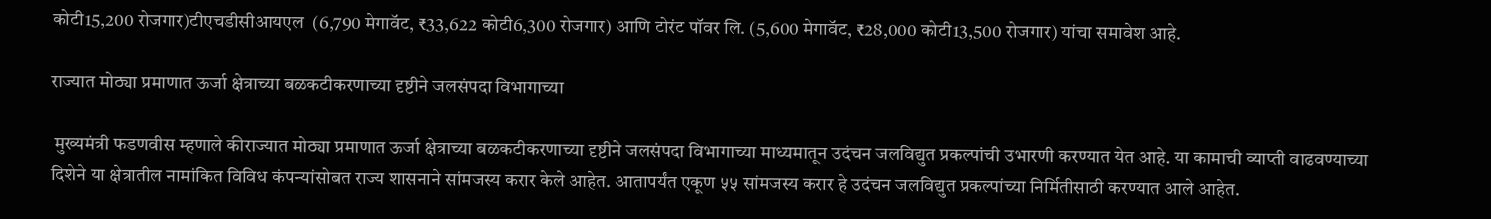कोटी15,200 रोजगार)टीएचडीसीआयएल  (6,790 मेगावॅट, ₹33,622 कोटी6,300 रोजगार) आणि टोरंट पॉवर लि. (5,600 मेगावॅट, ₹28,000 कोटी13,500 रोजगार) यांचा समावेश आहे.

राज्यात मोठ्या प्रमाणात ऊर्जा क्षेत्राच्या बळकटीकरणाच्या दृष्टीने जलसंपदा विभागाच्या

 मुख्यमंत्री फडणवीस म्हणाले कीराज्यात मोठ्या प्रमाणात ऊर्जा क्षेत्राच्या बळकटीकरणाच्या दृष्टीने जलसंपदा विभागाच्या माध्यमातून उदंचन जलविद्युत प्रकल्पांची उभारणी करण्यात येत आहे. या कामाची व्याप्ती वाढवण्याच्या दिशेने या क्षेत्रातील नामांकित विविध कंपन्यांसोबत राज्य शासनाने सांमजस्य करार केले आहेत. आतापर्यंत एकूण ५५ सांमजस्य करार हे उदंचन जलविद्युत प्रकल्पांच्या निर्मितीसाठी करण्यात आले आहेत.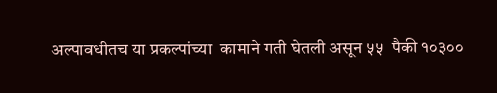अल्पावधीतच या प्रकल्पांच्या  कामाने गती घेतली असून ५५  पैकी १०३००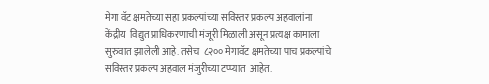मेगा वॅट क्षमतेच्या सहा प्रकल्पांच्या सविस्तर प्रकल्प अहवालांना केंद्रीय  विद्युत प्राधिकरणाची मंजूरी मिळाली असून प्रत्यक्ष कामाला सुरुवात झालेली आहे. तसेच  ८२०० मेगावॅट क्षमतेच्या पाच प्रकल्पांचे सविस्तर प्रकल्प अहवाल मंजुरीच्या टप्प्यात  आहेत.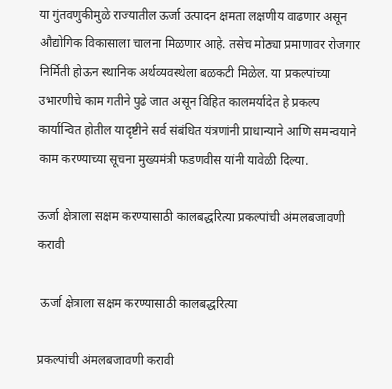या गुंतवणुकीमुळे राज्यातील ऊर्जा उत्पादन क्षमता लक्षणीय वाढणार असून औद्योगिक विकासाला चालना मिळणार आहे. तसेच मोठ्या प्रमाणावर रोजगार निर्मिती होऊन स्थानिक अर्थव्यवस्थेला बळकटी मिळेल. या प्रकल्पांच्या उभारणीचे काम गतीने पुढे जात असून विहित कालमर्यादेत हे प्रकल्प कार्यान्वित होतील यादृष्टीने सर्व संबंधित यंत्रणांनी प्राधान्याने आणि समन्वयाने काम करण्याच्या सूचना मुख्यमंत्री फडणवीस यांनी यावेळी दिल्या.

ऊर्जा क्षेत्राला सक्षम करण्यासाठी कालबद्धरित्या प्रकल्पांची अंमलबजावणी करावी

 ऊर्जा क्षेत्राला सक्षम करण्यासाठी कालबद्धरित्या

प्रकल्पांची अंमलबजावणी करावी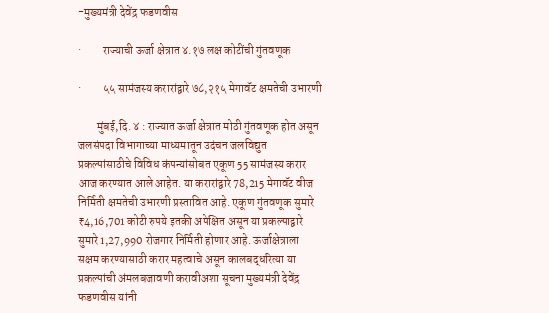-मुख्यमंत्री देवेंद्र फडणवीस

·         राज्याची ऊर्जा क्षेत्रात ४.१७ लक्ष कोटींची गुंतवणूक

·         ५५ सामंजस्य करारांद्वारे ७८,२१५ मेगावॅट क्षमतेची उभारणी

        मुंबई,दि. ४ : राज्यात ऊर्जा क्षेत्रात मोठी गुंतवणूक होत असून जलसंपदा विभागाच्या माध्यमातून उदंचन जलविद्युत प्रकल्पांसाठीचे विविध कंपन्यांसोबत एकूण 55 सामंजस्य करार आज करण्यात आले आहेत. या करारांद्वारे 78,215 मेगावॅट वीज निर्मिती क्षमतेची उभारणी प्रस्तावित आहे. एकूण गुंतवणूक सुमारे ₹4,16,701 कोटी रुपये इतकी अपेक्षित असून या प्रकल्पाद्वारे सुमारे 1,27,990 रोजगार निर्मिती होणार आहे. ऊर्जाक्षेत्राला सक्षम करण्यासाठी करार महत्वाचे असून कालबद्धरित्या या प्रकल्पांची अंमलबजावणी करावीअशा सूचना मुख्यमंत्री देवेंद्र फडणवीस यांनी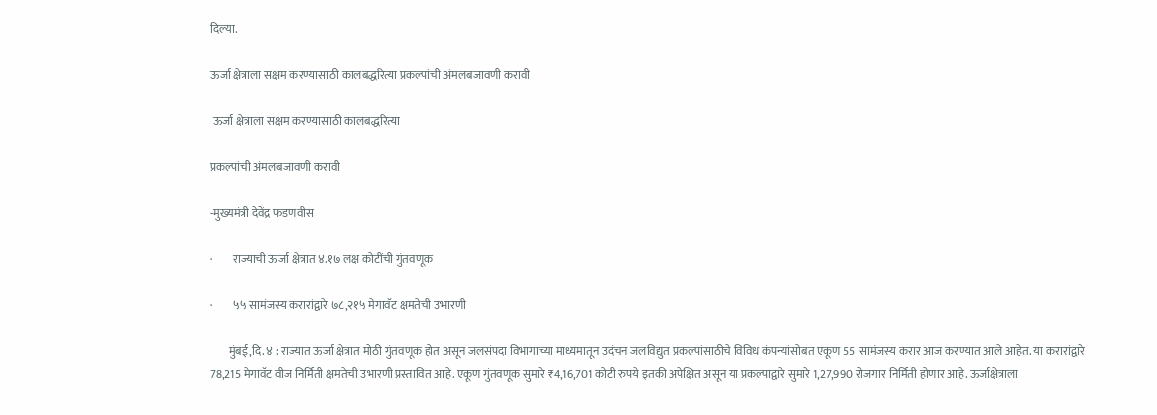दिल्या.

ऊर्जा क्षेत्राला सक्षम करण्यासाठी कालबद्धरित्या प्रकल्पांची अंमलबजावणी करावी

 ऊर्जा क्षेत्राला सक्षम करण्यासाठी कालबद्धरित्या

प्रकल्पांची अंमलबजावणी करावी

-मुख्यमंत्री देवेंद्र फडणवीस

·         राज्याची ऊर्जा क्षेत्रात ४.१७ लक्ष कोटींची गुंतवणूक

·         ५५ सामंजस्य करारांद्वारे ७८,२१५ मेगावॅट क्षमतेची उभारणी

        मुंबई,दि. ४ : राज्यात ऊर्जा क्षेत्रात मोठी गुंतवणूक होत असून जलसंपदा विभागाच्या माध्यमातून उदंचन जलविद्युत प्रकल्पांसाठीचे विविध कंपन्यांसोबत एकूण 55 सामंजस्य करार आज करण्यात आले आहेत. या करारांद्वारे 78,215 मेगावॅट वीज निर्मिती क्षमतेची उभारणी प्रस्तावित आहे. एकूण गुंतवणूक सुमारे ₹4,16,701 कोटी रुपये इतकी अपेक्षित असून या प्रकल्पाद्वारे सुमारे 1,27,990 रोजगार निर्मिती होणार आहे. ऊर्जाक्षेत्राला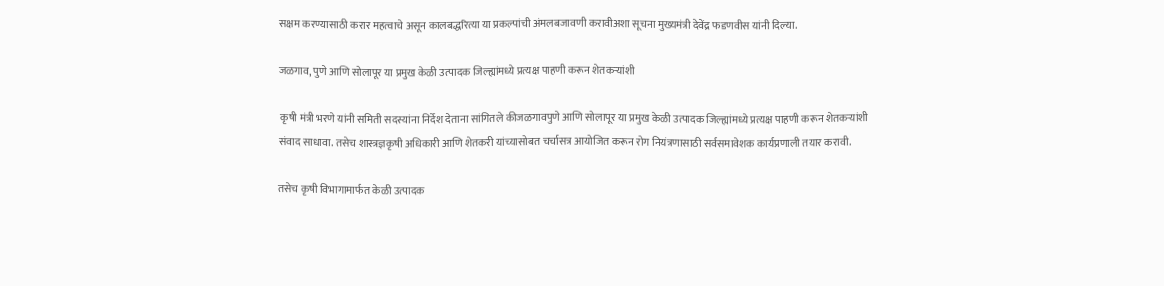सक्षम करण्यासाठी करार महत्वाचे असून कालबद्धरित्या या प्रकल्पांची अंमलबजावणी करावीअशा सूचना मुख्यमंत्री देवेंद्र फडणवीस यांनी दिल्या.

जळगाव, पुणे आणि सोलापूर या प्रमुख केळी उत्पादक जिल्ह्यांमध्ये प्रत्यक्ष पाहणी करून शेतकऱ्यांशी

 कृषी मंत्री भरणे यांनी समिती सदस्यांना निर्देश देताना सांगितले कीजळगावपुणे आणि सोलापूर या प्रमुख केळी उत्पादक जिल्ह्यांमध्ये प्रत्यक्ष पाहणी करून शेतकऱ्यांशी संवाद साधावा. तसेच शास्त्रज्ञकृषी अधिकारी आणि शेतकरी यांच्यासोबत चर्चासत्र आयोजित करून रोग नियंत्रणासाठी सर्वसमावेशक कार्यप्रणाली तयार करावी.

तसेच कृषी विभागामार्फत केळी उत्पादक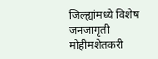जिल्ह्यांमध्ये विशेष जनजागृती मोहीमशेतकरी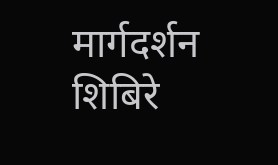मार्गदर्शन शिबिरे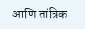आणि तांत्रिक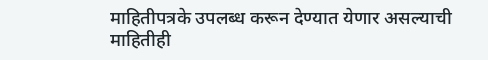माहितीपत्रके उपलब्ध करून देण्यात येणार असल्याची माहितीही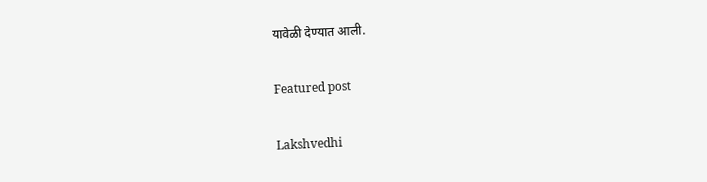यावेळी देण्यात आली.

Featured post

Lakshvedhi